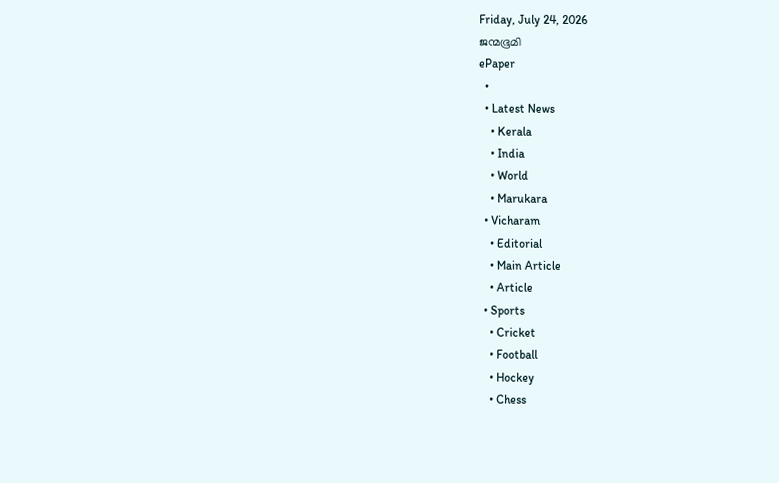Friday, July 24, 2026
ജന്മഭൂമി
ePaper
  •
  • Latest News
    • Kerala
    • India
    • World
    • Marukara
  • Vicharam
    • Editorial
    • Main Article
    • Article
  • Sports
    • Cricket
    • Football
    • Hockey
    • Chess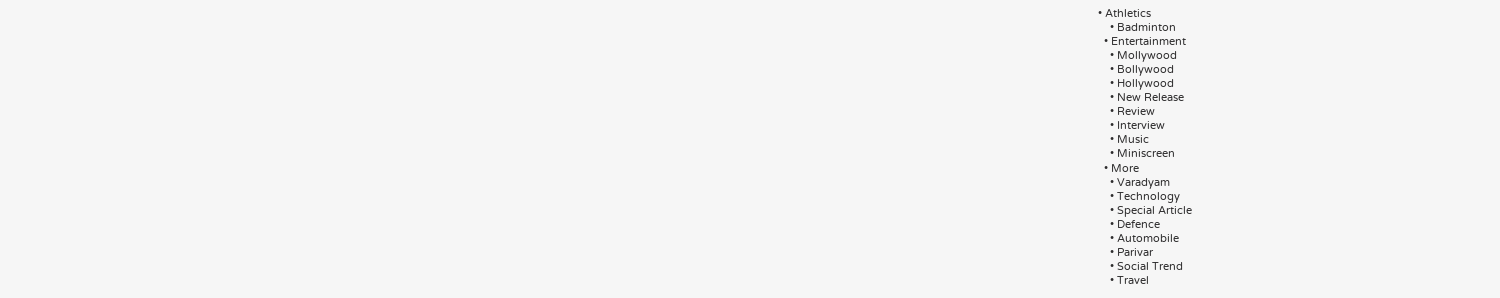• Athletics
    • Badminton
  • Entertainment
    • Mollywood
    • Bollywood
    • Hollywood
    • New Release
    • Review
    • Interview
    • Music
    • Miniscreen
  • More
    • Varadyam
    • Technology
    • Special Article
    • Defence
    • Automobile
    • Parivar
    • Social Trend
    • Travel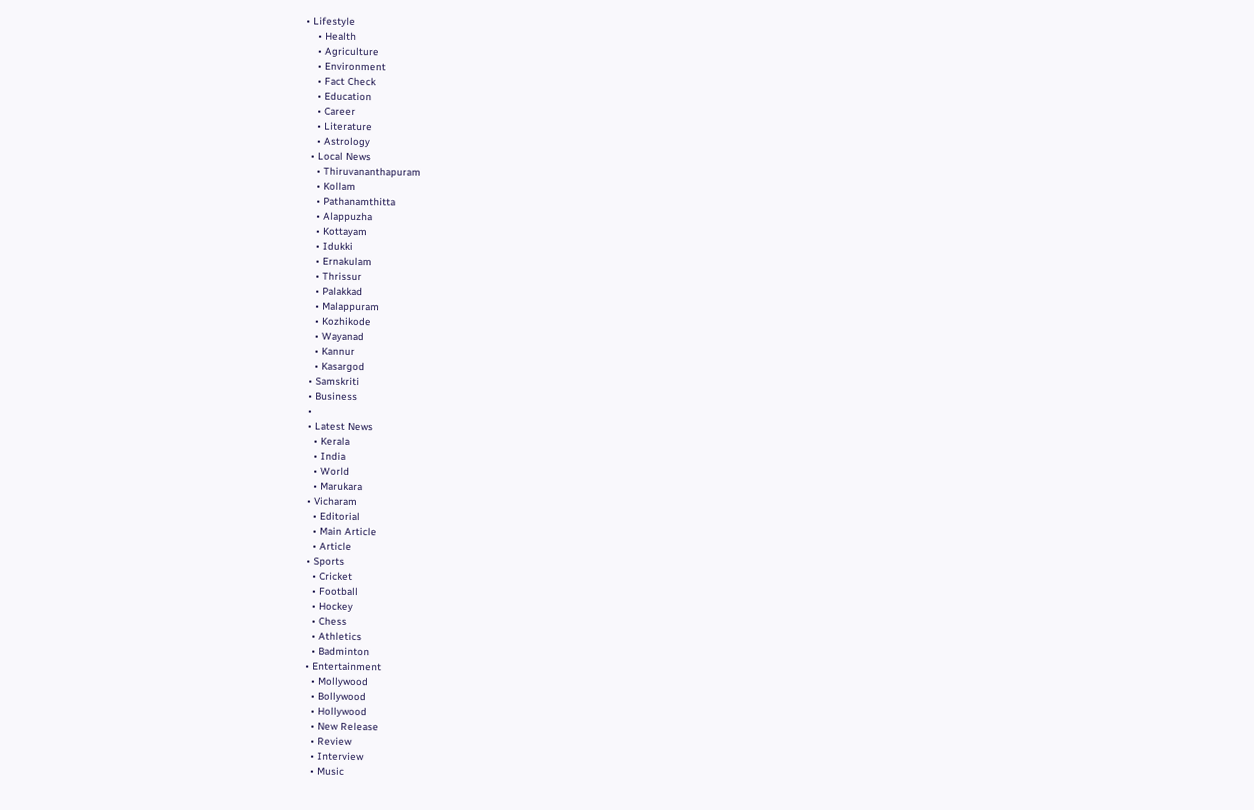• Lifestyle
    • Health
    • Agriculture
    • Environment
    • Fact Check
    • Education
    • Career
    • Literature
    • Astrology
  • Local News
    • Thiruvananthapuram
    • Kollam
    • Pathanamthitta
    • Alappuzha
    • Kottayam
    • Idukki
    • Ernakulam
    • Thrissur
    • Palakkad
    • Malappuram
    • Kozhikode
    • Wayanad
    • Kannur
    • Kasargod
  • Samskriti
  • Business
  •
  • Latest News
    • Kerala
    • India
    • World
    • Marukara
  • Vicharam
    • Editorial
    • Main Article
    • Article
  • Sports
    • Cricket
    • Football
    • Hockey
    • Chess
    • Athletics
    • Badminton
  • Entertainment
    • Mollywood
    • Bollywood
    • Hollywood
    • New Release
    • Review
    • Interview
    • Music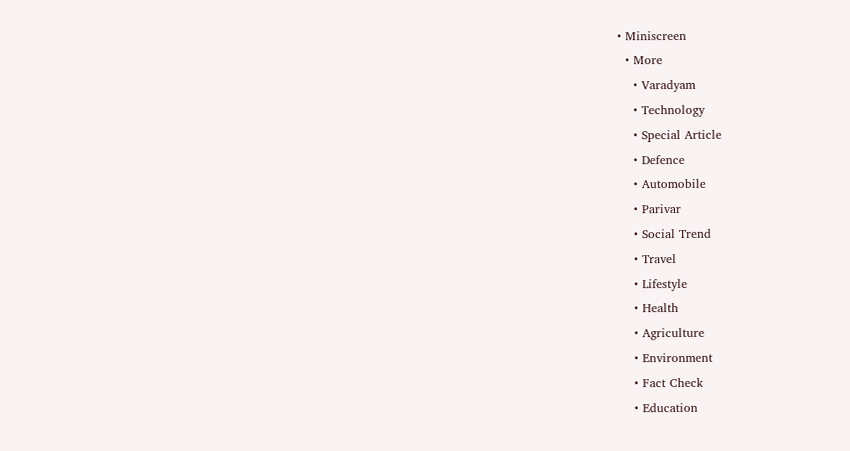• Miniscreen
  • More
    • Varadyam
    • Technology
    • Special Article
    • Defence
    • Automobile
    • Parivar
    • Social Trend
    • Travel
    • Lifestyle
    • Health
    • Agriculture
    • Environment
    • Fact Check
    • Education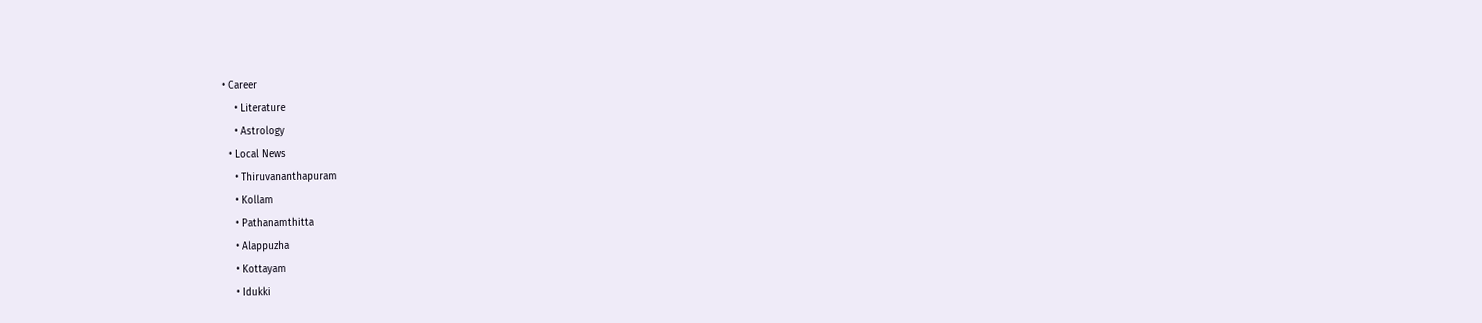• Career
    • Literature
    • Astrology
  • Local News
    • Thiruvananthapuram
    • Kollam
    • Pathanamthitta
    • Alappuzha
    • Kottayam
    • Idukki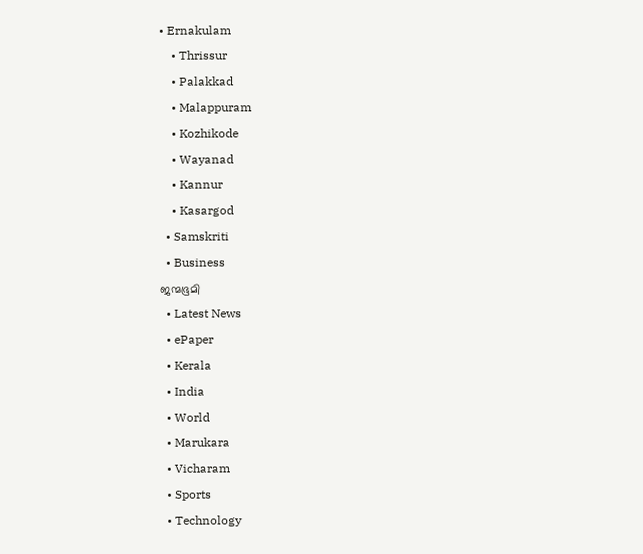• Ernakulam
    • Thrissur
    • Palakkad
    • Malappuram
    • Kozhikode
    • Wayanad
    • Kannur
    • Kasargod
  • Samskriti
  • Business
ജന്മഭൂമി
  • Latest News
  • ePaper
  • Kerala
  • India
  • World
  • Marukara
  • Vicharam
  • Sports
  • Technology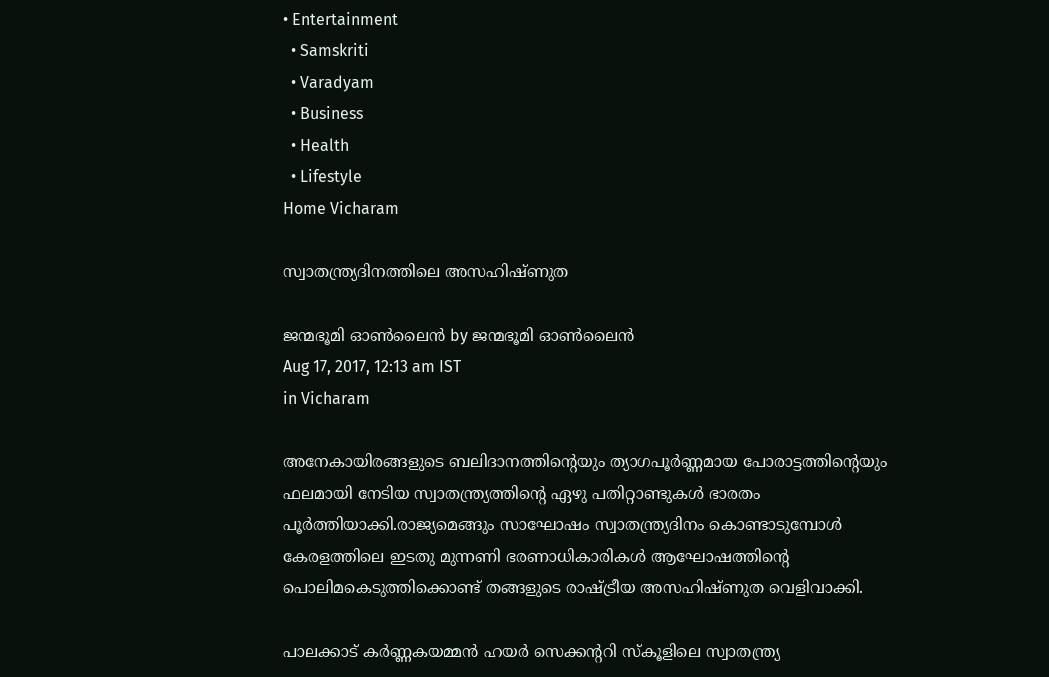• Entertainment
  • Samskriti
  • Varadyam
  • Business
  • Health
  • Lifestyle
Home Vicharam

സ്വാതന്ത്ര്യദിനത്തിലെ അസഹിഷ്ണുത

ജന്മഭൂമി ഓണ്‍ലൈന്‍ by ജന്മഭൂമി ഓണ്‍ലൈന്‍
Aug 17, 2017, 12:13 am IST
in Vicharam

അനേകായിരങ്ങളുടെ ബലിദാനത്തിന്റെയും ത്യാഗപൂര്‍ണ്ണമായ പോരാട്ടത്തിന്റെയും ഫലമായി നേടിയ സ്വാതന്ത്ര്യത്തിന്റെ ഏഴു പതിറ്റാണ്ടുകള്‍ ഭാരതം പൂര്‍ത്തിയാക്കി.രാജ്യമെങ്ങും സാഘോഷം സ്വാതന്ത്ര്യദിനം കൊണ്ടാടുമ്പോള്‍ കേരളത്തിലെ ഇടതു മുന്നണി ഭരണാധികാരികള്‍ ആഘോഷത്തിന്റെ പൊലിമകെടുത്തിക്കൊണ്ട് തങ്ങളുടെ രാഷ്‌ട്രീയ അസഹിഷ്ണുത വെളിവാക്കി.

പാലക്കാട് കര്‍ണ്ണകയമ്മന്‍ ഹയര്‍ സെക്കന്ററി സ്‌കൂളിലെ സ്വാതന്ത്ര്യ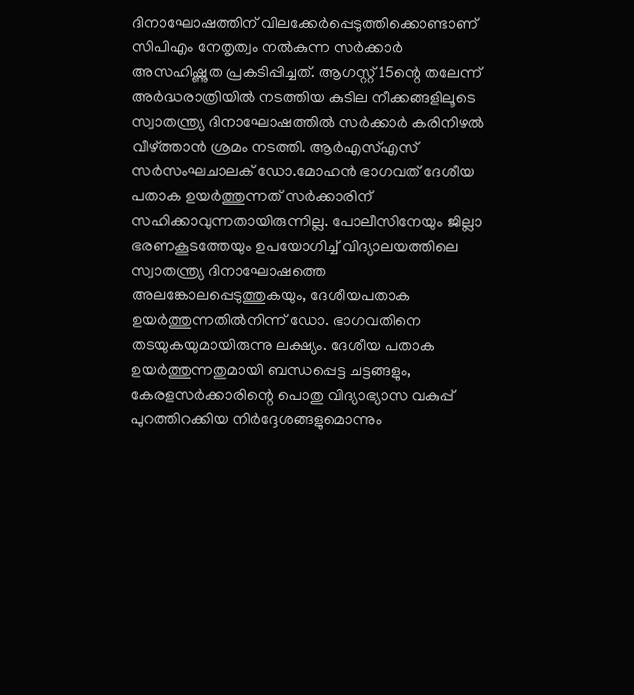ദിനാഘോഷത്തിന് വിലക്കേര്‍പ്പെടുത്തിക്കൊണ്ടാണ് സിപിഎം നേതൃത്വം നല്‍കുന്ന സര്‍ക്കാര്‍ അസഹിഷ്ണുത പ്രകടിപ്പിച്ചത്. ആഗസ്റ്റ് 15ന്റെ തലേന്ന് അര്‍ദ്ധരാത്രിയില്‍ നടത്തിയ കുടില നീക്കങ്ങളിലൂടെ സ്വാതന്ത്ര്യ ദിനാഘോഷത്തില്‍ സര്‍ക്കാര്‍ കരിനിഴല്‍ വീഴ്‌ത്താന്‍ ശ്രമം നടത്തി. ആര്‍എസ്എസ് സര്‍സംഘചാലക് ഡോ.മോഹന്‍ ഭാഗവത് ദേശീയ പതാക ഉയര്‍ത്തുന്നത് സര്‍ക്കാരിന് സഹിക്കാവുന്നതായിരുന്നില്ല. പോലീസിനേയും ജില്ലാ ഭരണകൂടത്തേയും ഉപയോഗിച്ച് വിദ്യാലയത്തിലെ സ്വാതന്ത്ര്യ ദിനാഘോഷത്തെ അലങ്കോലപ്പെടുത്തുകയും, ദേശീയപതാക ഉയര്‍ത്തുന്നതില്‍നിന്ന് ഡോ. ഭാഗവതിനെ തടയുകയുമായിരുന്നു ലക്ഷ്യം. ദേശീയ പതാക ഉയര്‍ത്തുന്നതുമായി ബന്ധപ്പെട്ട ചട്ടങ്ങളും, കേരളസര്‍ക്കാരിന്റെ പൊതു വിദ്യാഭ്യാസ വകുപ്പ് പുറത്തിറക്കിയ നിര്‍ദ്ദേശങ്ങളുമൊന്നും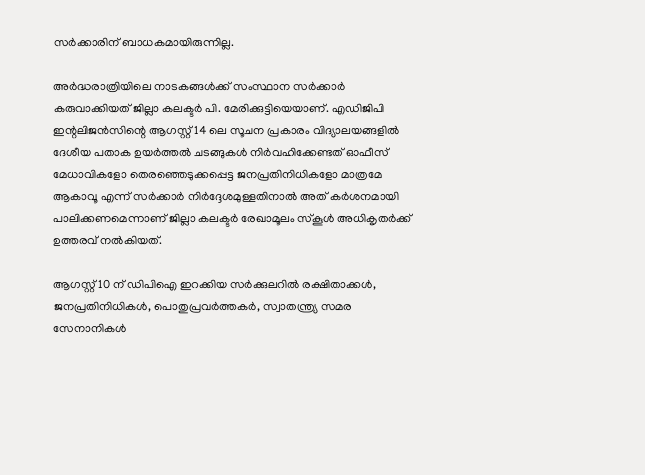സര്‍ക്കാരിന് ബാധകമായിരുന്നില്ല.

അര്‍ദ്ധരാത്രിയിലെ നാടകങ്ങള്‍ക്ക് സംസ്ഥാന സര്‍ക്കാര്‍ കരുവാക്കിയത് ജില്ലാ കലക്ടര്‍ പി. മേരിക്കുട്ടിയെയാണ്. എഡിജിപി ഇന്റലിജന്‍സിന്റെ ആഗസ്റ്റ് 14 ലെ സൂചന പ്രകാരം വിദ്യാലയങ്ങളില്‍ ദേശീയ പതാക ഉയര്‍ത്തല്‍ ചടങ്ങുകള്‍ നിര്‍വഹിക്കേണ്ടത് ഓഫീസ് മേധാവികളോ തെരഞ്ഞെടുക്കപ്പെട്ട ജനപ്രതിനിധികളോ മാത്രമേ ആകാവൂ എന്ന് സര്‍ക്കാര്‍ നിര്‍ദ്ദേശമുള്ളതിനാല്‍ അത് കര്‍ശനമായി പാലിക്കണമെന്നാണ് ജില്ലാ കലക്ടര്‍ രേഖാമൂലം സ്‌കൂള്‍ അധികൃതര്‍ക്ക് ഉത്തരവ് നല്‍കിയത്.

ആഗസ്റ്റ് 10 ന് ഡിപിഐ ഇറക്കിയ സര്‍ക്കുലറില്‍ രക്ഷിതാക്കള്‍, ജനപ്രതിനിധികള്‍, പൊതുപ്രവര്‍ത്തകര്‍, സ്വാതന്ത്ര്യ സമര സേനാനികള്‍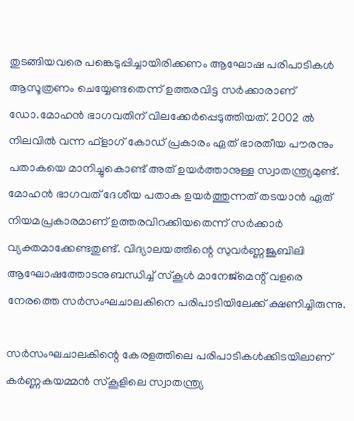തുടങ്ങിയവരെ പങ്കെടുപ്പിച്ചായിരിക്കണം ആഘോഷ പരിപാടികള്‍ ആസൂത്രണം ചെയ്യേണ്ടതെന്ന് ഉത്തരവിട്ട സര്‍ക്കാരാണ് ഡോ.മോഹന്‍ ഭാഗവതിന് വിലക്കേര്‍പ്പെടുത്തിയത്. 2002 ല്‍ നിലവില്‍ വന്ന ഫ്‌ളാഗ് കോഡ് പ്രകാരം ഏത് ഭാരതീയ പൗരനും പതാകയെ മാനിച്ചുകൊണ്ട് അത് ഉയര്‍ത്താനുള്ള സ്വാതന്ത്ര്യമുണ്ട്. മോഹന്‍ ഭാഗവത് ദേശീയ പതാക ഉയര്‍ത്തുന്നത് തടയാന്‍ ഏത് നിയമപ്രകാരമാണ് ഉത്തരവിറക്കിയതെന്ന് സര്‍ക്കാര്‍ വ്യക്തമാക്കേണ്ടതുണ്ട്. വിദ്യാലയത്തിന്റെ സുവര്‍ണ്ണജൂബിലി ആഘോഷത്തോടനുബന്ധിച്ച് സ്‌കൂള്‍ മാനേജ്‌മെന്റ് വളരെ നേരത്തെ സര്‍സംഘചാലകിനെ പരിപാടിയിലേക്ക് ക്ഷണിച്ചിരുന്നു.

സര്‍സംഘചാലകിന്റെ കേരളത്തിലെ പരിപാടികള്‍ക്കിടയിലാണ് കര്‍ണ്ണകയമ്മന്‍ സ്‌കൂളിലെ സ്വാതന്ത്ര്യ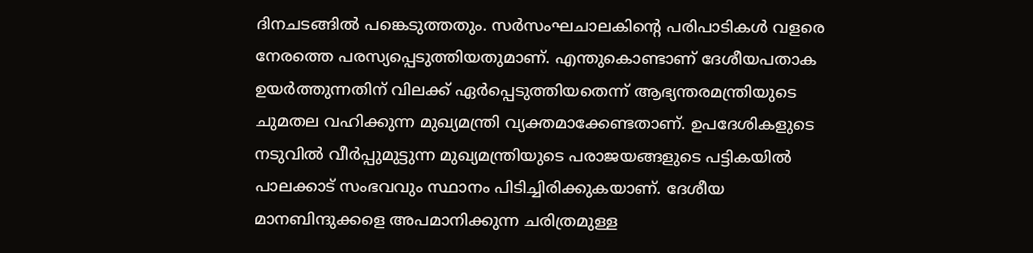ദിനചടങ്ങില്‍ പങ്കെടുത്തതും. സര്‍സംഘചാലകിന്റെ പരിപാടികള്‍ വളരെ നേരത്തെ പരസ്യപ്പെടുത്തിയതുമാണ്. എന്തുകൊണ്ടാണ് ദേശീയപതാക ഉയര്‍ത്തുന്നതിന് വിലക്ക് ഏര്‍പ്പെടുത്തിയതെന്ന് ആഭ്യന്തരമന്ത്രിയുടെ ചുമതല വഹിക്കുന്ന മുഖ്യമന്ത്രി വ്യക്തമാക്കേണ്ടതാണ്. ഉപദേശികളുടെ നടുവില്‍ വീര്‍പ്പുമുട്ടുന്ന മുഖ്യമന്ത്രിയുടെ പരാജയങ്ങളുടെ പട്ടികയില്‍ പാലക്കാട് സംഭവവും സ്ഥാനം പിടിച്ചിരിക്കുകയാണ്. ദേശീയ മാനബിന്ദുക്കളെ അപമാനിക്കുന്ന ചരിത്രമുള്ള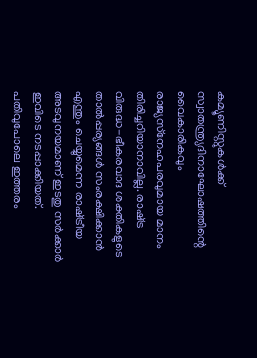കമ്യൂണിസ്റ്റുകള്‍ക്ക് സ്വാതന്ത്ര്യദിനാഘോഷത്തിന്റെ വൈകാരികവും രാജ്യസ്‌നേഹപരവുമായ മാനം തിരിച്ചറിയാനാവില്ല. രാഷ്‌ട്ര വിരുദ്ധ-ഭീകരവാദ ശക്തികളുടെ താല്‍പ്പര്യങ്ങള്‍ സംരക്ഷിക്കാന്‍ എന്തും ചെയ്യുമെന്ന രാഷ്‌ട്രീയ അടവുനയമാണ് ഇടതു സര്‍ക്കാര്‍ ഇവിടെ നടപ്പാക്കിയത്. പതിവുപോലെ ഇത്തരം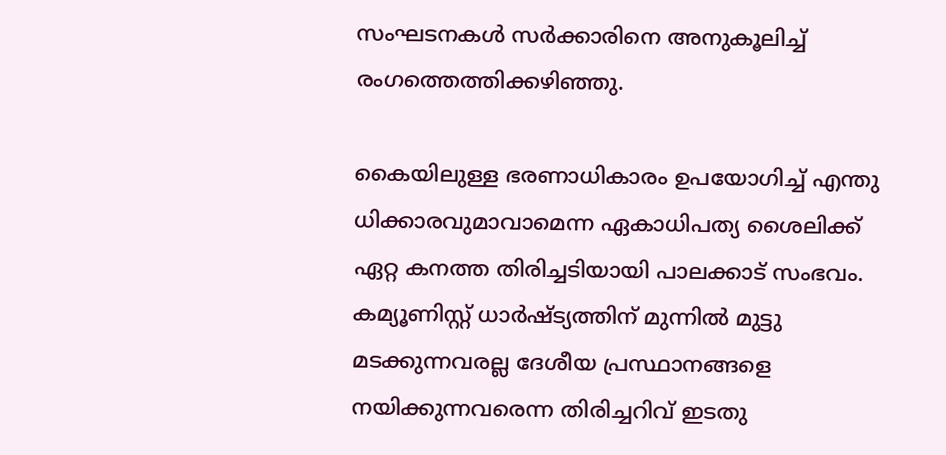സംഘടനകള്‍ സര്‍ക്കാരിനെ അനുകൂലിച്ച് രംഗത്തെത്തിക്കഴിഞ്ഞു.

കൈയിലുള്ള ഭരണാധികാരം ഉപയോഗിച്ച് എന്തു ധിക്കാരവുമാവാമെന്ന ഏകാധിപത്യ ശൈലിക്ക് ഏറ്റ കനത്ത തിരിച്ചടിയായി പാലക്കാട് സംഭവം. കമ്യൂണിസ്റ്റ് ധാര്‍ഷ്ട്യത്തിന് മുന്നില്‍ മുട്ടു മടക്കുന്നവരല്ല ദേശീയ പ്രസ്ഥാനങ്ങളെ നയിക്കുന്നവരെന്ന തിരിച്ചറിവ് ഇടതു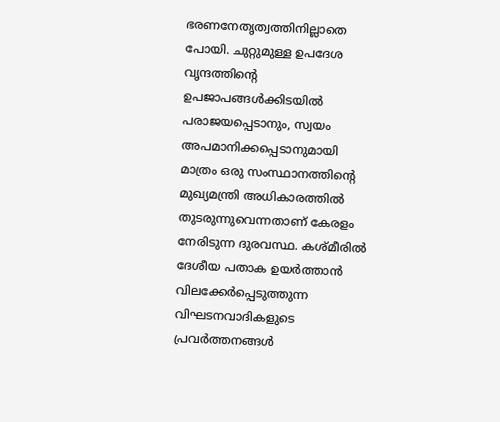ഭരണനേതൃത്വത്തിനില്ലാതെ പോയി. ചുറ്റുമുള്ള ഉപദേശ വൃന്ദത്തിന്റെ ഉപജാപങ്ങള്‍ക്കിടയില്‍ പരാജയപ്പെടാനും, സ്വയം അപമാനിക്കപ്പെടാനുമായി മാത്രം ഒരു സംസ്ഥാനത്തിന്റെ മുഖ്യമന്ത്രി അധികാരത്തില്‍ തുടരുന്നുവെന്നതാണ് കേരളം നേരിടുന്ന ദുരവസ്ഥ. കശ്മീരില്‍ ദേശീയ പതാക ഉയര്‍ത്താന്‍ വിലക്കേര്‍പ്പെടുത്തുന്ന വിഘടനവാദികളുടെ പ്രവര്‍ത്തനങ്ങള്‍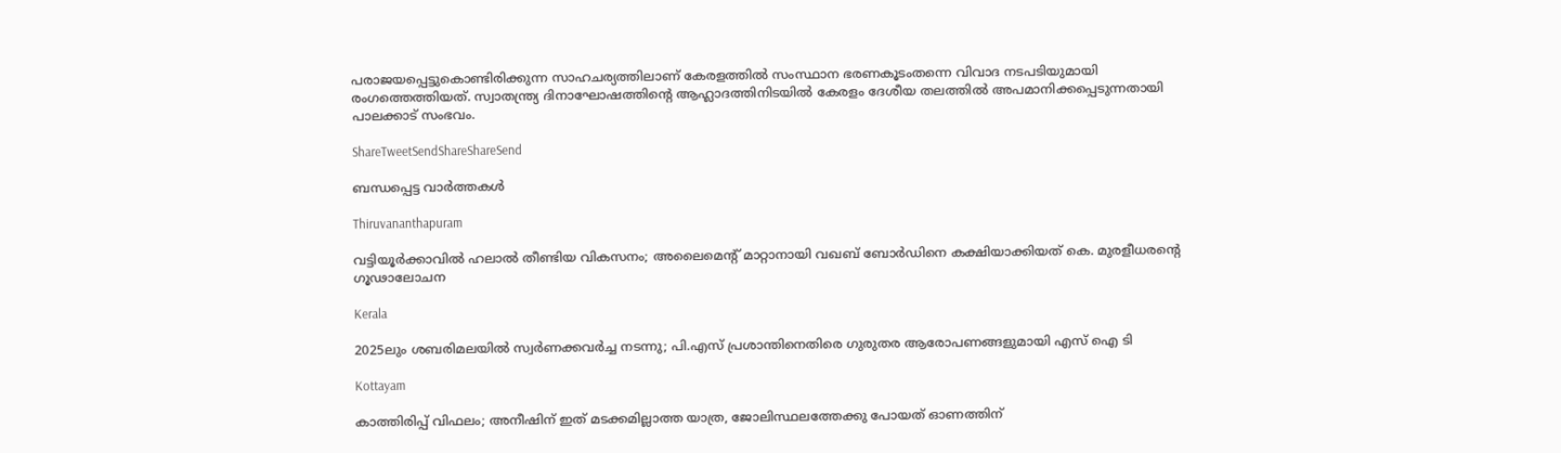പരാജയപ്പെട്ടുകൊണ്ടിരിക്കുന്ന സാഹചര്യത്തിലാണ് കേരളത്തില്‍ സംസ്ഥാന ഭരണകൂടംതന്നെ വിവാദ നടപടിയുമായി രംഗത്തെത്തിയത്. സ്വാതന്ത്ര്യ ദിനാഘോഷത്തിന്റെ ആഹ്ലാദത്തിനിടയില്‍ കേരളം ദേശീയ തലത്തില്‍ അപമാനിക്കപ്പെടുന്നതായി പാലക്കാട് സംഭവം.

ShareTweetSendShareShareSend

ബന്ധപ്പെട്ട വാര്‍ത്തകള്‍

Thiruvananthapuram

വട്ടിയൂര്‍ക്കാവില്‍ ഹലാല്‍ തീണ്ടിയ വികസനം; അലൈമെന്റ് മാറ്റാനായി വഖബ് ബോര്‍ഡിനെ കക്ഷിയാക്കിയത് കെ. മുരളീധരന്റെ ഗൂഢാലോചന

Kerala

2025ലും ശബരിമലയില്‍ സ്വര്‍ണക്കവര്‍ച്ച നടന്നു; പി.എസ് പ്രശാന്തിനെതിരെ ഗുരുതര ആരോപണങ്ങളുമായി എസ് ഐ ടി

Kottayam

കാത്തിരിപ്പ് വിഫലം; അനീഷിന് ഇത് മടക്കമില്ലാത്ത യാത്ര, ജോലിസ്ഥലത്തേക്കു പോയത് ഓണത്തിന്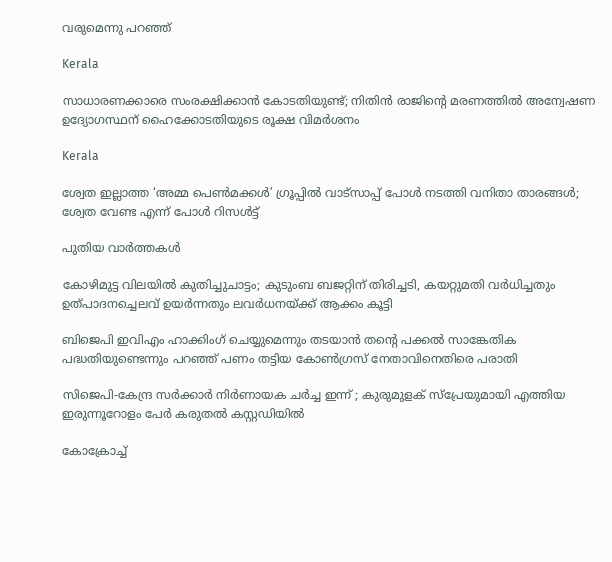വരുമെന്നു പറഞ്ഞ്

Kerala

സാധാരണക്കാരെ സംരക്ഷിക്കാൻ കോടതിയുണ്ട്; നിതിൻ രാജിന്റെ മരണത്തിൽ അന്വേഷണ ഉദ്യോഗസ്ഥന് ഹൈക്കോടതിയുടെ രൂക്ഷ വിമർശനം

Kerala

ശ്വേത ഇല്ലാത്ത ‘അമ്മ പെൺമക്കൾ’ ഗ്രൂപ്പിൽ വാട്സാപ്പ് പോൾ നടത്തി വനിതാ താരങ്ങൾ; ശ്വേത വേണ്ട എന്ന് പോൾ റിസൾട്ട്

പുതിയ വാര്‍ത്തകള്‍

കോഴിമുട്ട വിലയില്‍ കുതിച്ചുചാട്ടം; കുടുംബ ബജറ്റിന് തിരിച്ചടി, കയറ്റുമതി വര്‍ധിച്ചതും ഉത്പാദനച്ചെലവ് ഉയര്‍ന്നതും ലവര്‍ധനയ്‌ക്ക് ആക്കം കൂട്ടി

ബിജെപി ഇവിഎം ഹാക്കിംഗ് ചെയ്യുമെന്നും തടയാൻ തന്റെ പക്കൽ സാങ്കേതിക പദ്ധതിയുണ്ടെന്നും പറഞ്ഞ് പണം തട്ടിയ കോൺഗ്രസ് നേതാവിനെതിരെ പരാതി

സിജെപി-കേന്ദ്ര സർക്കാർ നിർണായക ചർച്ച ഇന്ന് ; കുരുമുളക് സ്പ്രേയുമായി എത്തിയ ഇരുന്നൂറോളം പേർ കരുതൽ കസ്റ്റഡിയിൽ

കോക്രോച്ച്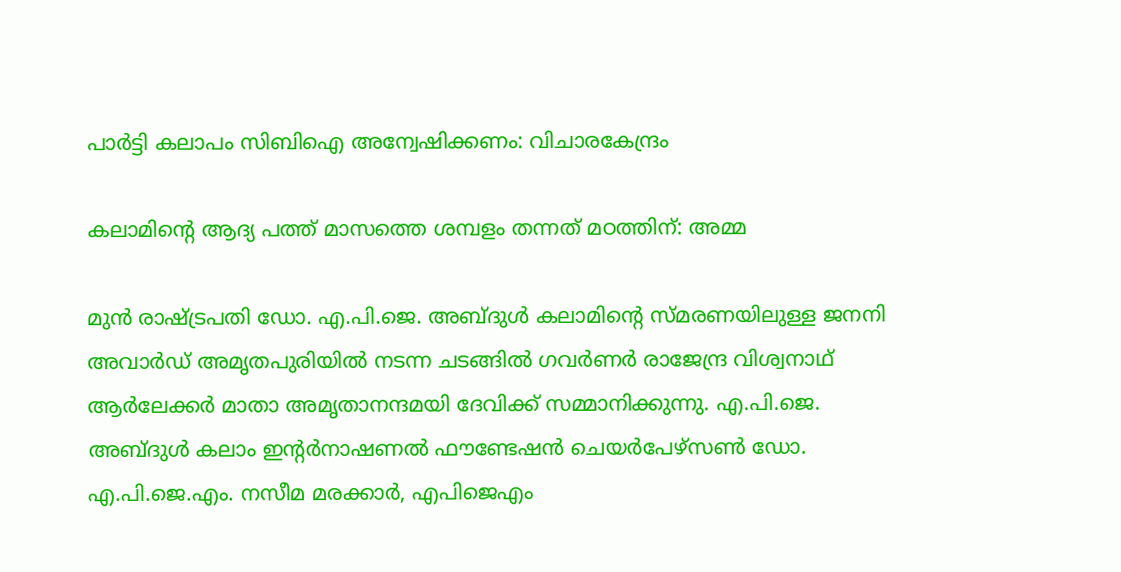പാര്‍ട്ടി കലാപം സിബിഐ അന്വേഷിക്കണം: വിചാരകേന്ദ്രം

കലാമിന്റെ ആദ്യ പത്ത് മാസത്തെ ശമ്പളം തന്നത് മഠത്തിന്: അമ്മ

മുന്‍ രാഷ്ട്രപതി ഡോ. എ.പി.ജെ. അബ്ദുള്‍ കലാമിന്റെ സ്മരണയിലുള്ള ജനനി അവാര്‍ഡ് അമൃതപുരിയില്‍ നടന്ന ചടങ്ങില്‍ ഗവര്‍ണര്‍ രാജേന്ദ്ര വിശ്വനാഥ് ആര്‍ലേക്കര്‍ മാതാ അമൃതാനന്ദമയി ദേവിക്ക് സമ്മാനിക്കുന്നു. എ.പി.ജെ. അബ്ദുള്‍ കലാം ഇന്റര്‍നാഷണല്‍ ഫൗണ്ടേഷന്‍ ചെയര്‍പേഴ്‌സണ്‍ ഡോ. എ.പി.ജെ.എം. നസീമ മരക്കാര്‍, എപിജെഎം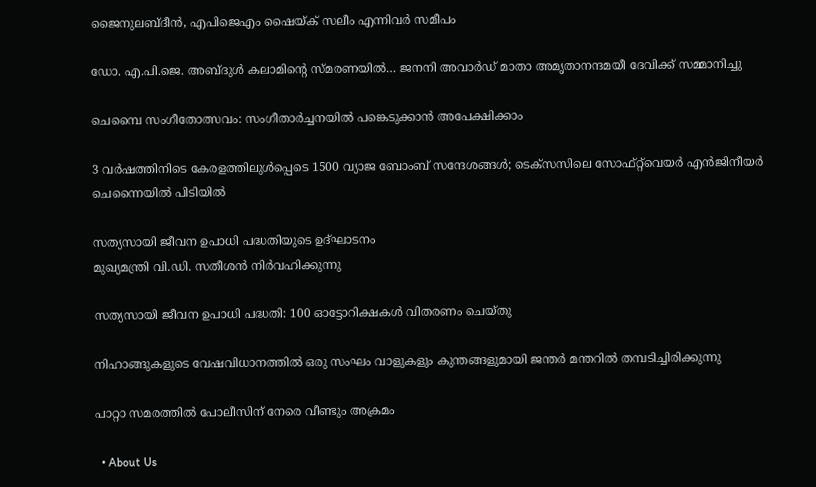ജൈനുലബ്ദീന്‍, എപിജെഎം ഷൈയ്ക് സലീം എന്നിവര്‍ സമീപം

ഡോ. എ.പി.ജെ. അബ്ദുള്‍ കലാമിന്റെ സ്മരണയില്‍… ജനനി അവാര്‍ഡ് മാതാ അമൃതാനന്ദമയീ ദേവിക്ക് സമ്മാനിച്ചു

ചെമ്പൈ സംഗീതോത്സവം: സംഗീതാര്‍ച്ചനയില്‍ പങ്കെടുക്കാന്‍ അപേക്ഷിക്കാം

3 വർഷത്തിനിടെ കേരളത്തിലുൾപ്പെടെ 1500 വ്യാജ ബോംബ് സന്ദേശങ്ങൾ; ടെക്സസിലെ സോഫ്റ്റ്‌വെയർ എൻജിനീയർ ചെന്നൈയിൽ പിടിയിൽ

സത്യസായി ജീവന ഉപാധി പദ്ധതിയുടെ ഉദ്ഘാടനം
മുഖ്യമന്ത്രി വി.ഡി. സതീശന്‍ നിര്‍വഹിക്കുന്നു

സത്യസായി ജീവന ഉപാധി പദ്ധതി: 100 ഓട്ടോറിക്ഷകള്‍ വിതരണം ചെയ്തു

നിഹാങ്ങുകളുടെ വേഷവിധാനത്തില്‍ ഒരു സംഘം വാളുകളും കുന്തങ്ങളുമായി ജന്തര്‍ മന്തറില്‍ തമ്പടിച്ചിരിക്കുന്നു

പാറ്റാ സമരത്തില്‍ പോലീസിന് നേരെ വീണ്ടും അക്രമം

  • About Us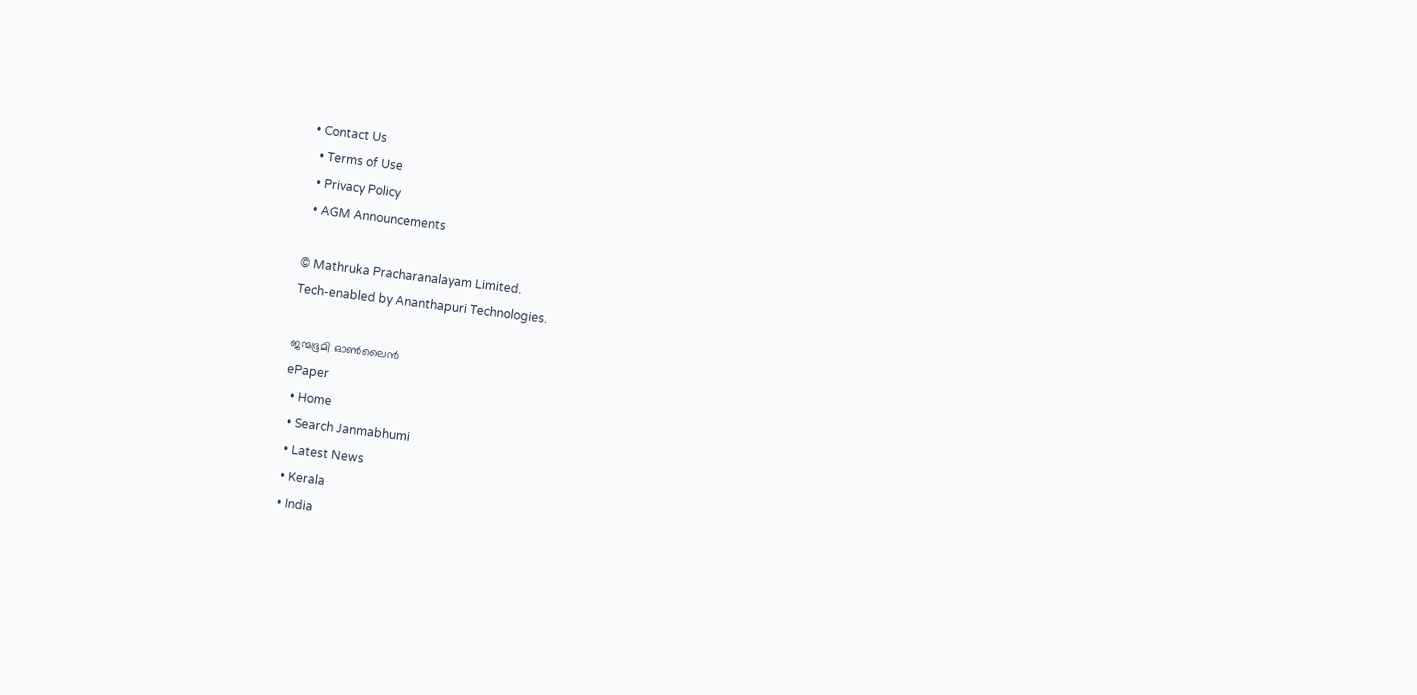• Contact Us
  • Terms of Use
  • Privacy Policy
  • AGM Announcements

© Mathruka Pracharanalayam Limited.
Tech-enabled by Ananthapuri Technologies.

ജന്മഭൂമി ഓണ്‍ലൈന്‍
ePaper
  • Home
  • Search Janmabhumi
  • Latest News
  • Kerala
  • India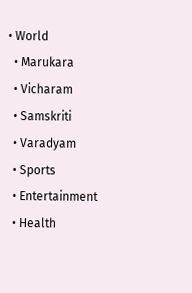• World
  • Marukara
  • Vicharam
  • Samskriti
  • Varadyam
  • Sports
  • Entertainment
  • Health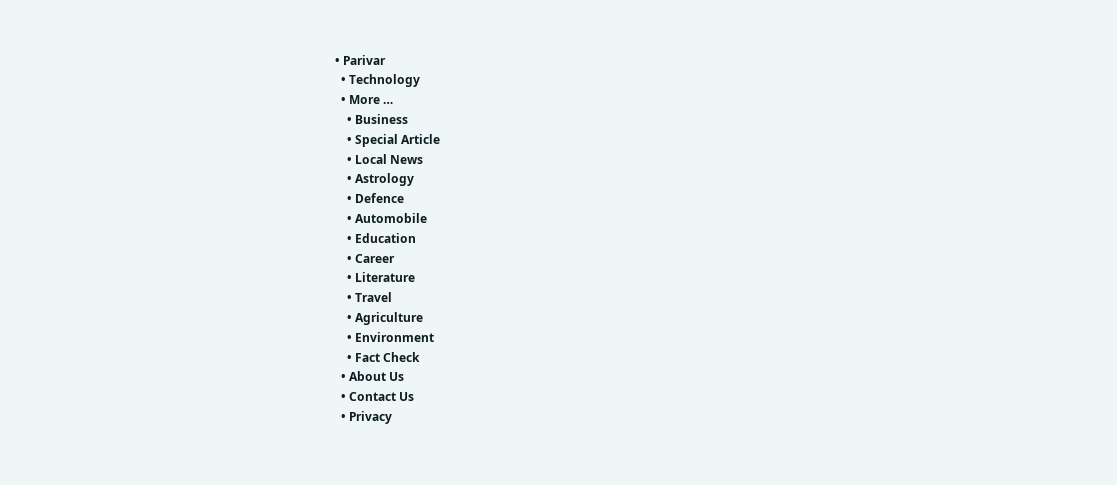• Parivar
  • Technology
  • More …
    • Business
    • Special Article
    • Local News
    • Astrology
    • Defence
    • Automobile
    • Education
    • Career
    • Literature
    • Travel
    • Agriculture
    • Environment
    • Fact Check
  • About Us
  • Contact Us
  • Privacy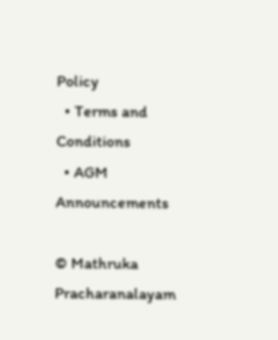Policy
  • Terms and Conditions
  • AGM Announcements

© Mathruka Pracharanalayam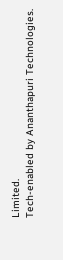Limited.
Tech-enabled by Ananthapuri Technologies.